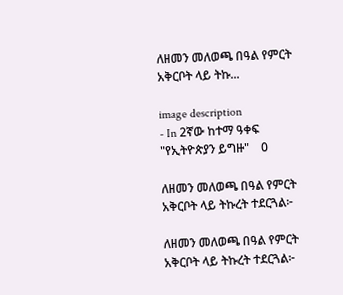ለዘመን መለወጫ በዓል የምርት አቅርቦት ላይ ትኩ...

image description
- In 2ኛው ከተማ ዓቀፍ "የኢትዮጵያን ይግዙ"    0

ለዘመን መለወጫ በዓል የምርት አቅርቦት ላይ ትኩረት ተደርጓል፦

ለዘመን መለወጫ በዓል የምርት አቅርቦት ላይ ትኩረት ተደርጓል፦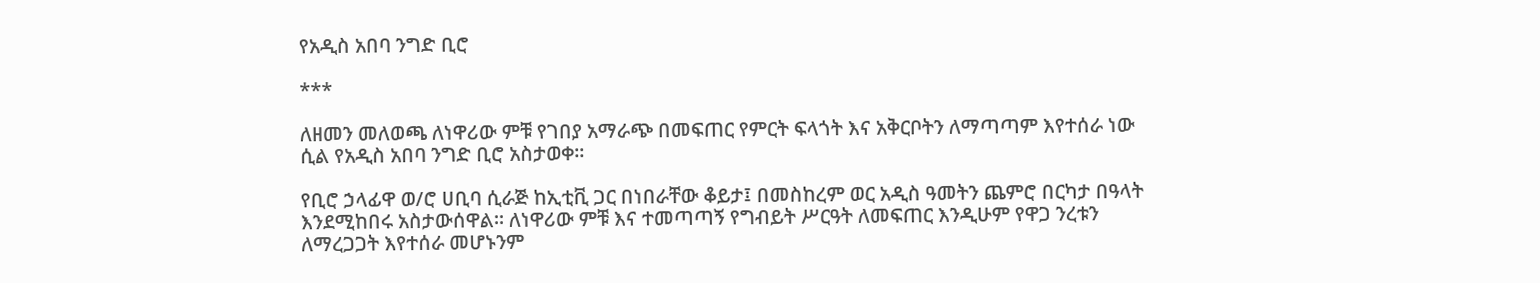የአዲስ አበባ ንግድ ቢሮ

***

ለዘመን መለወጫ ለነዋሪው ምቹ የገበያ አማራጭ በመፍጠር የምርት ፍላጎት እና አቅርቦትን ለማጣጣም እየተሰራ ነው ሲል የአዲስ አበባ ንግድ ቢሮ አስታወቀ፡፡

የቢሮ ኃላፊዋ ወ/ሮ ሀቢባ ሲራጅ ከኢቲቪ ጋር በነበራቸው ቆይታ፤ በመስከረም ወር አዲስ ዓመትን ጨምሮ በርካታ በዓላት እንደሚከበሩ አስታውሰዋል። ለነዋሪው ምቹ እና ተመጣጣኝ የግብይት ሥርዓት ለመፍጠር እንዲሁም የዋጋ ንረቱን ለማረጋጋት እየተሰራ መሆኑንም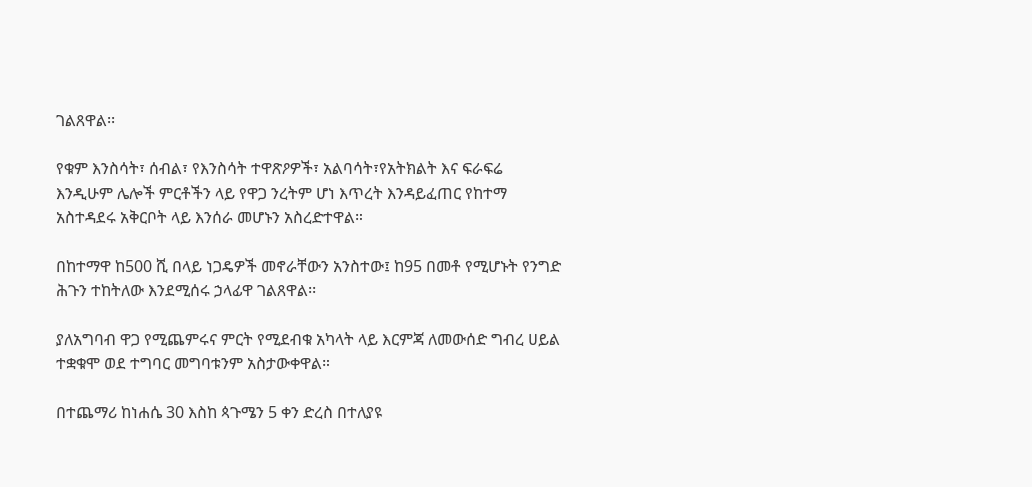ገልጸዋል፡፡

የቁም እንስሳት፣ ሰብል፣ የእንስሳት ተዋጽዖዎች፣ አልባሳት፣የአትክልት እና ፍራፍሬ እንዲሁም ሌሎች ምርቶችን ላይ የዋጋ ንረትም ሆነ እጥረት እንዳይፈጠር የከተማ አስተዳደሩ አቅርቦት ላይ እንሰራ መሆኑን አስረድተዋል።

በከተማዋ ከ500 ሺ በላይ ነጋዴዎች መኖራቸውን አንስተው፤ ከ95 በመቶ የሚሆኑት የንግድ ሕጉን ተከትለው እንደሚሰሩ ኃላፊዋ ገልጸዋል፡፡

ያለአግባብ ዋጋ የሚጨምሩና ምርት የሚደብቁ አካላት ላይ እርምጃ ለመውሰድ ግብረ ሀይል ተቋቁሞ ወደ ተግባር መግባቱንም አስታውቀዋል።

በተጨማሪ ከነሐሴ 30 እስከ ጳጉሜን 5 ቀን ድረስ በተለያዩ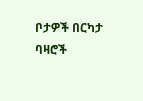ቦታዎች በርካታ ባዛሮች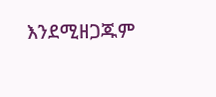እንደሚዘጋጁም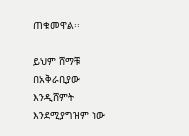ጠቁመዋል፡፡

ይህም ሸማቹ በአቅራቢያው እንዲሸምት እንደሚያግዝም ነው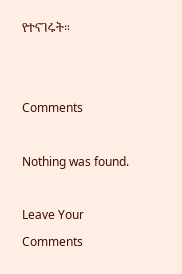የተናገሩት።


Comments

Nothing was found.

Leave Your Comments